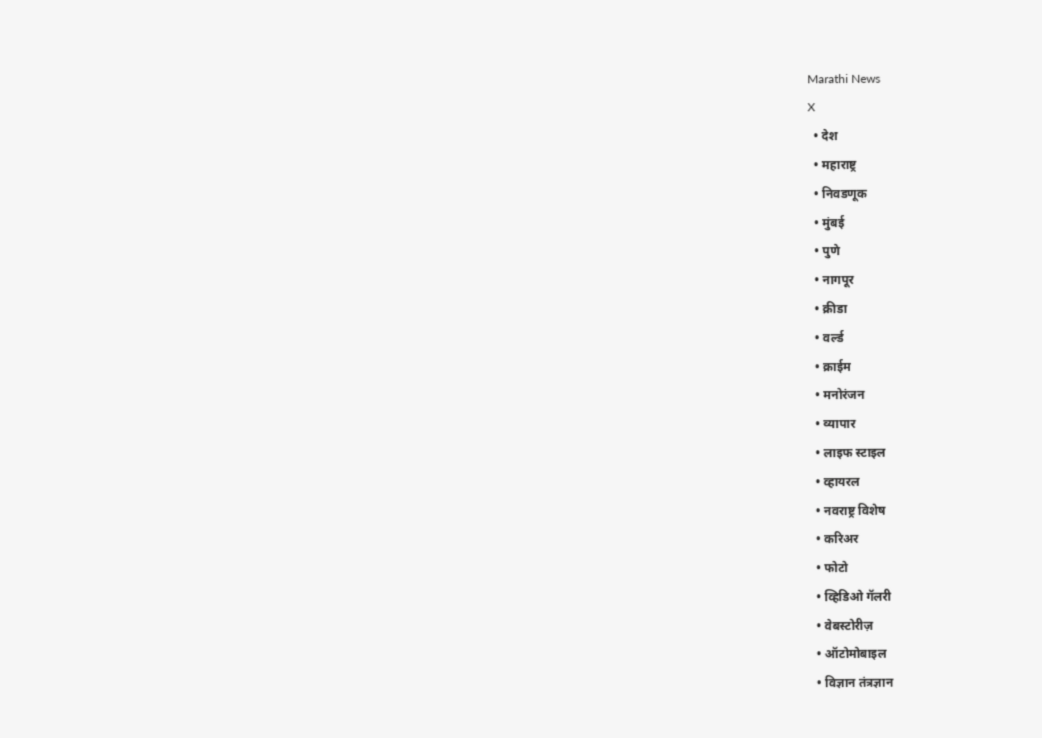Marathi News
X
  • देश
  • महाराष्ट्र
  • निवडणूक
  • मुंबई
  • पुणे
  • नागपूर
  • क्रीडा
  • वर्ल्ड
  • क्राईम
  • मनोरंजन
  • व्यापार
  • लाइफ स्टाइल
  • व्हायरल
  • नवराष्ट्र विशेष
  • करिअर
  • फोटो
  • व्हिडिओ गॅलरी
  • वेबस्टोरीज़
  • ऑटोमोबाइल
  • विज्ञान तंत्रज्ञान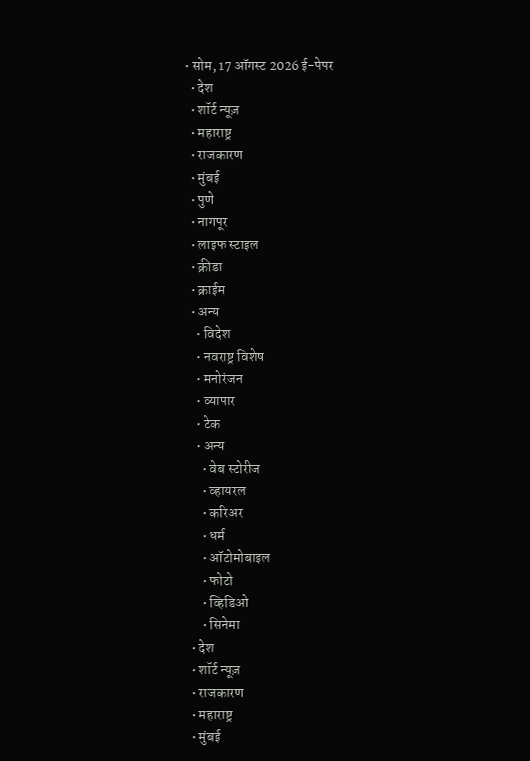• सोम, 17 ऑगस्ट 2026 ई-पेपर
  • देश
  • शॉर्ट न्यूज़
  • महाराष्ट्र
  • राजकारण
  • मुंबई
  • पुणे
  • नागपूर
  • लाइफ स्टाइल
  • क्रीडा
  • क्राईम
  • अन्य
    • विदेश
    • नवराष्ट्र विशेष
    • मनोरंजन
    • व्यापार
    • टेक
    • अन्य
      • वेब स्टोरीज
      • व्हायरल
      • करिअर
      • धर्म
      • ऑटोमोबाइल
      • फोटो
      • व्हिडिओ
      • सिनेमा
  • देश
  • शॉर्ट न्यूज़
  • राजकारण
  • महाराष्ट्र
  • मुंबई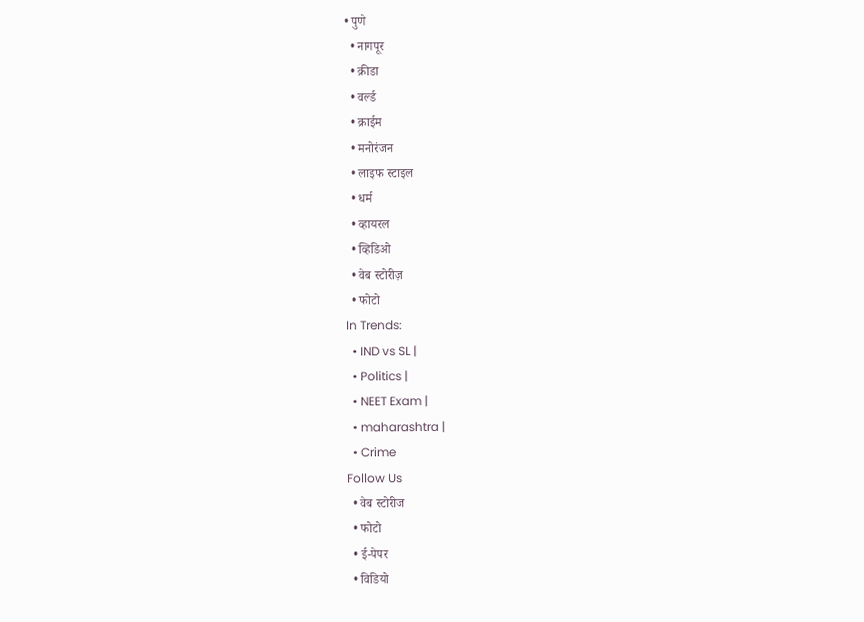• पुणे
  • नागपूर
  • क्रीडा
  • वर्ल्ड
  • क्राईम
  • मनोरंजन
  • लाइफ स्टाइल
  • धर्म
  • व्हायरल
  • व्हिडिओ
  • वेब स्टोरीज़
  • फोटो
In Trends:
  • IND vs SL |
  • Politics |
  • NEET Exam |
  • maharashtra |
  • Crime
Follow Us
  • वेब स्टोरीज
  • फोटो
  • ई-पेपर
  • विडियो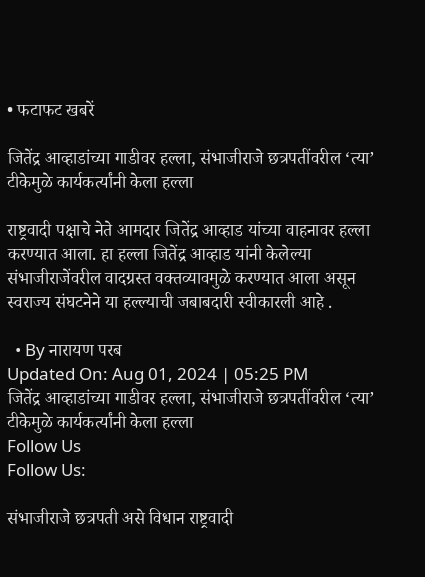• फटाफट खबरें

जितेंद्र आव्हाडांच्या गाडीवर हल्ला, संभाजीराजे छत्रपतींवरील ‘त्या’ टीकेमुळे कार्यकर्त्यांनी केला हल्ला

राष्ट्रवादी पक्षाचे नेते आमदार जितेंद्र आव्हाड यांच्या वाहनावर हल्ला करण्यात आला. हा हल्ला जितेंद्र आव्हाड यांनी केलेल्या संभाजीराजेंवरील वादग्रस्त वक्तव्यावमुळे करण्यात आला असून स्वराज्य संघटनेने या हल्ल्याची जबाबदारी स्वीकारली आहे .

  • By नारायण परब
Updated On: Aug 01, 2024 | 05:25 PM
जितेंद्र आव्हाडांच्या गाडीवर हल्ला, संभाजीराजे छत्रपतींवरील ‘त्या’ टीकेमुळे कार्यकर्त्यांनी केला हल्ला
Follow Us
Follow Us:

संभाजीराजे छत्रपती असे विधान राष्ट्रवादी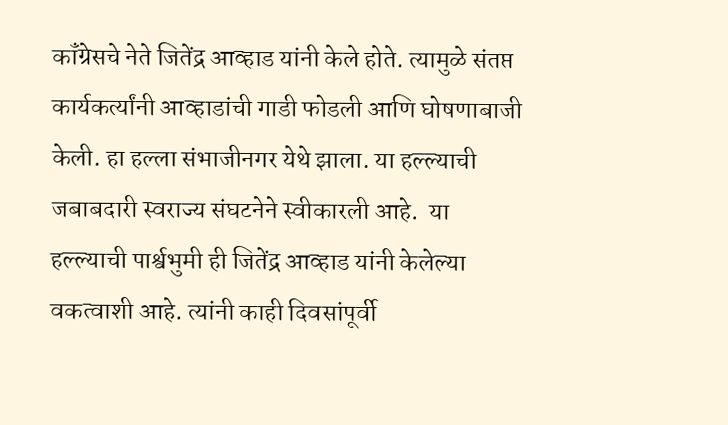कॉंग्रेसचे नेते जितेंद्र आव्हाड यांनी केले होते. त्यामुळे संतप्त कार्यकर्त्यांनी आव्हाडांची गाडी फोडली आणि घोषणाबाजी केली. हा हल्ला संभाजीनगर येथे झाला. या हल्ल्याची जबाबदारी स्वराज्य संघटनेने स्वीकारली आहे.  या हल्ल्याची पार्श्वभुमी ही जितेंद्र आव्हाड यांनी केलेल्या वकत्वाशी आहे. त्यांनी काही दिवसांपूर्वी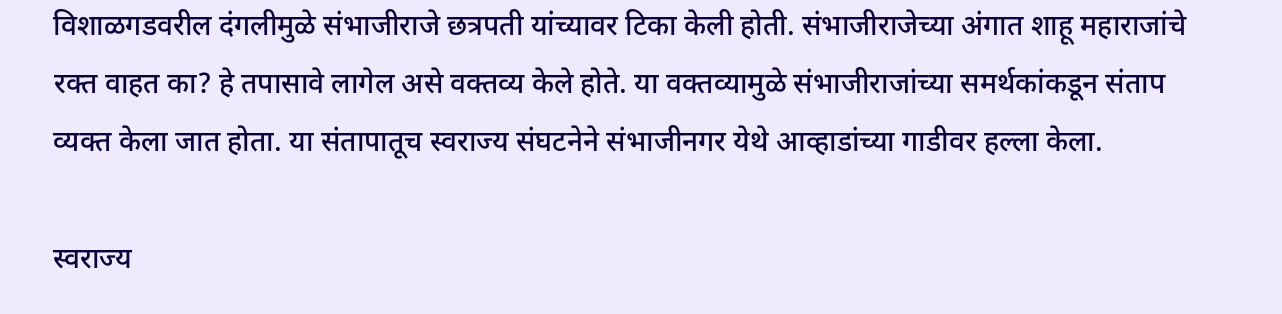विशाळगडवरील दंगलीमुळे संभाजीराजे छत्रपती यांच्यावर टिका केली होती. संभाजीराजेच्या अंगात शाहू महाराजांचे रक्त वाहत का? हे तपासावे लागेल असे वक्तव्य केले होते. या वक्तव्यामुळे संभाजीराजांच्या समर्थकांकडून संताप व्यक्त केला जात होता. या संतापातूच स्वराज्य संघटनेने संभाजीनगर येथे आव्हाडांच्या गाडीवर हल्ला केला.

स्वराज्य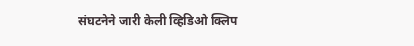संघटनेने जारी केली व्हिडिओ क्लिप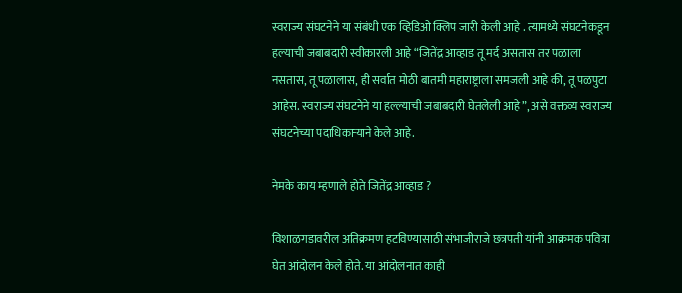स्वराज्य संघटनेने या संबंधी एक व्हिडिओ क्लिप जारी केली आहे . त्यामध्ये संघटनेकडून हल्याची जबाबदारी स्वीकारली आहे “जितेंद्र आव्हाड तू मर्द असतास तर पळाला नसतास, तू पळालास, ही सर्वात मोठी बातमी महाराष्ट्राला समजली आहे की, तू पळपुटा आहेस. स्वराज्य संघटनेने या हल्ल्याची जबाबदारी घेतलेली आहे”, असे वक्तव्य स्वराज्य संघटनेच्या पदाधिकाऱ्याने केले आहे.

नेमके काय म्हणाले होते जितेंद्र आव्हाड ?

विशाळगडावरील अतिक्रमण हटविण्यासाठी संभाजीराजे छत्रपती यांनी आक्रमक पवित्रा घेत आंदोलन केले होते. या आंदोलनात काही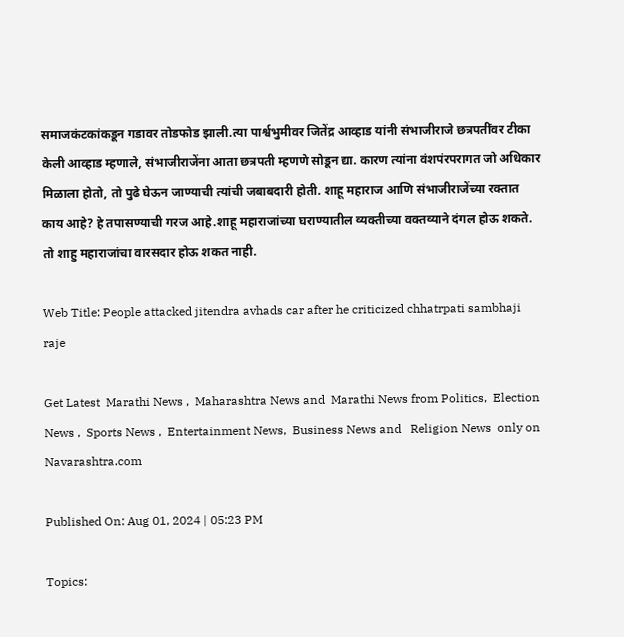समाजकंटकांकडून गडावर तोडफोड झाली.त्या पार्श्वभुमीवर जितेंद्र आव्हाड यांनी संभाजीराजे छत्रपतींवर टीका केली आव्हाड म्हणाले, संभाजीराजेंना आता छत्रपती म्हणणे सोडून द्या. कारण त्यांना वंशपंरपरागत जो अधिकार मिळाला होतो, तो पुढे घेऊन जाण्याची त्यांची जबाबदारी होती. शाहू महाराज आणि संभाजीराजेंच्या रक्तात काय आहे? हे तपासण्याची गरज आहे.शाहू महाराजांच्या घराण्यातील व्यक्तीच्या वक्तव्याने दंगल होऊ शकते. तो शाहु महाराजांचा वारसदार होऊ शकत नाही.

Web Title: People attacked jitendra avhads car after he criticized chhatrpati sambhaji raje

Get Latest  Marathi News ,  Maharashtra News and  Marathi News from Politics,  Election News ,  Sports News ,  Entertainment News,  Business News and   Religion News  only on Navarashtra.com

Published On: Aug 01, 2024 | 05:23 PM

Topics: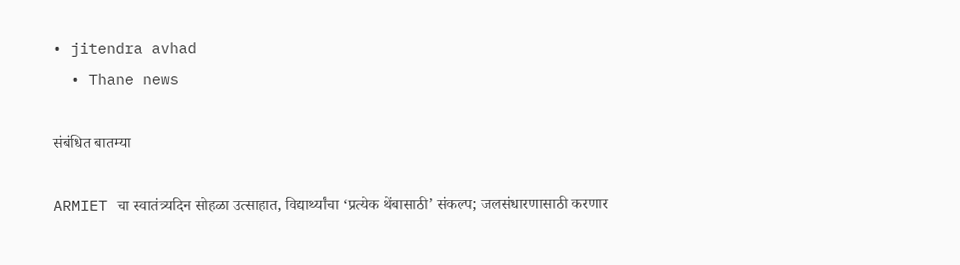• jitendra avhad
  • Thane news

संबंधित बातम्या

ARMIET चा स्वातंत्र्यदिन सोहळा उत्साहात, विद्यार्थ्यांचा ‘प्रत्येक थेंबासाठी’ संकल्प; जलसंधारणासाठी करणार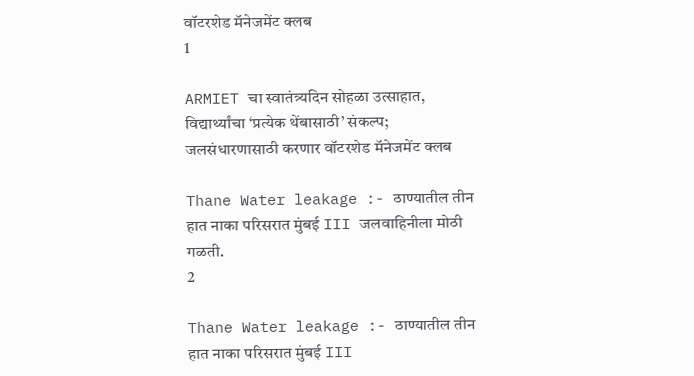वॉटरशेड मॅनेजमेंट क्लब
1

ARMIET चा स्वातंत्र्यदिन सोहळा उत्साहात, विद्यार्थ्यांचा ‘प्रत्येक थेंबासाठी’ संकल्प; जलसंधारणासाठी करणार वॉटरशेड मॅनेजमेंट क्लब

Thane Water leakage :- ठाण्यातील तीन हात नाका परिसरात मुंबई III जलवाहिनीला मोठी गळती.
2

Thane Water leakage :- ठाण्यातील तीन हात नाका परिसरात मुंबई III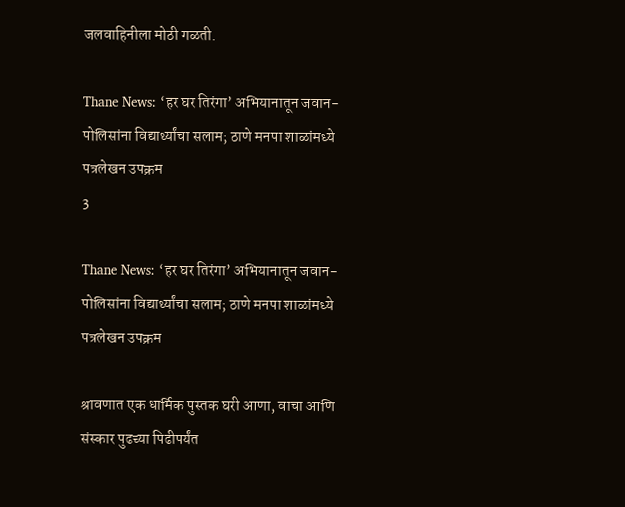जलवाहिनीला मोठी गळती.

Thane News: ‘हर घर तिरंगा’ अभियानातून जवान-पोलिसांना विद्यार्थ्यांचा सलाम; ठाणे मनपा शाळांमध्ये पत्रलेखन उपक्रम
3

Thane News: ‘हर घर तिरंगा’ अभियानातून जवान-पोलिसांना विद्यार्थ्यांचा सलाम; ठाणे मनपा शाळांमध्ये पत्रलेखन उपक्रम

श्रावणात एक धार्मिक पुस्तक घरी आणा, वाचा आणि संस्कार पुढच्या पिढीपर्यंत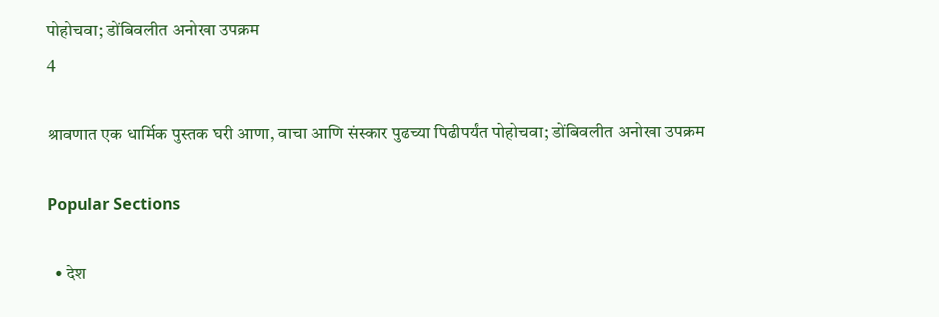पोहोचवा; डोंबिवलीत अनोखा उपक्रम
4

श्रावणात एक धार्मिक पुस्तक घरी आणा, वाचा आणि संस्कार पुढच्या पिढीपर्यंत पोहोचवा; डोंबिवलीत अनोखा उपक्रम

Popular Sections

  • देश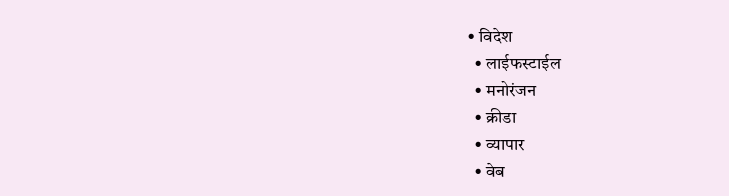• विदेश
  • लाईफस्टाईल
  • मनोरंजन
  • क्रीडा
  • व्यापार
  • वेब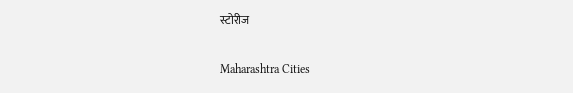स्टोरीज

Maharashtra Cities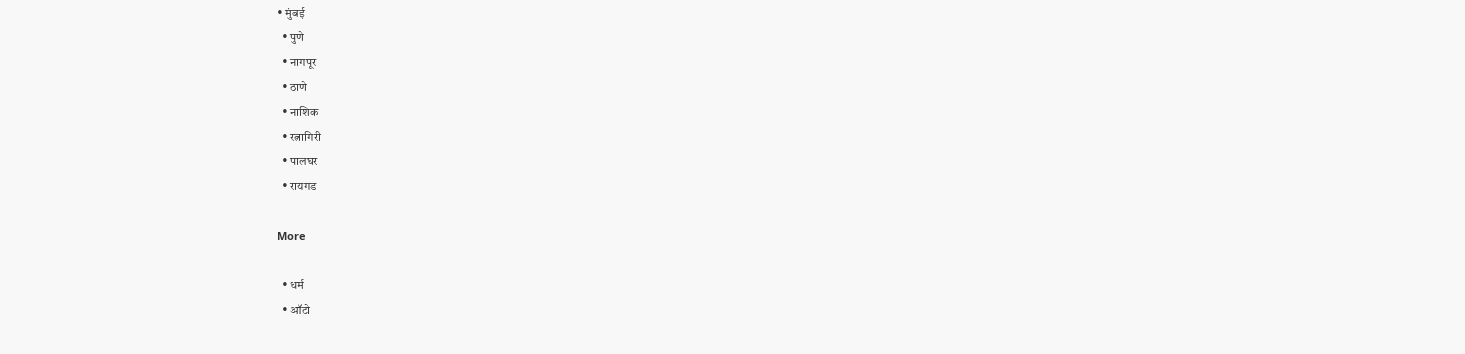• मुंबई
  • पुणे
  • नागपूर
  • ठाणे
  • नाशिक
  • रत्नागिरी
  • पालघर
  • रायगड

More

  • धर्म
  • ऑटो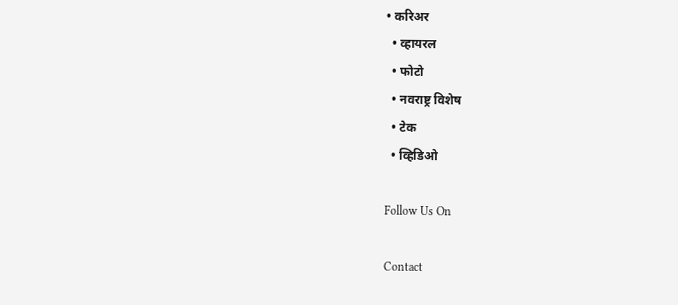• करिअर
  • व्हायरल
  • फोटो
  • नवराष्ट्र विशेष
  • टेक
  • व्हिडिओ

Follow Us On

Contact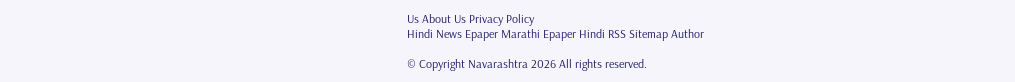Us About Us Privacy Policy
Hindi News Epaper Marathi Epaper Hindi RSS Sitemap Author

© Copyright Navarashtra 2026 All rights reserved.